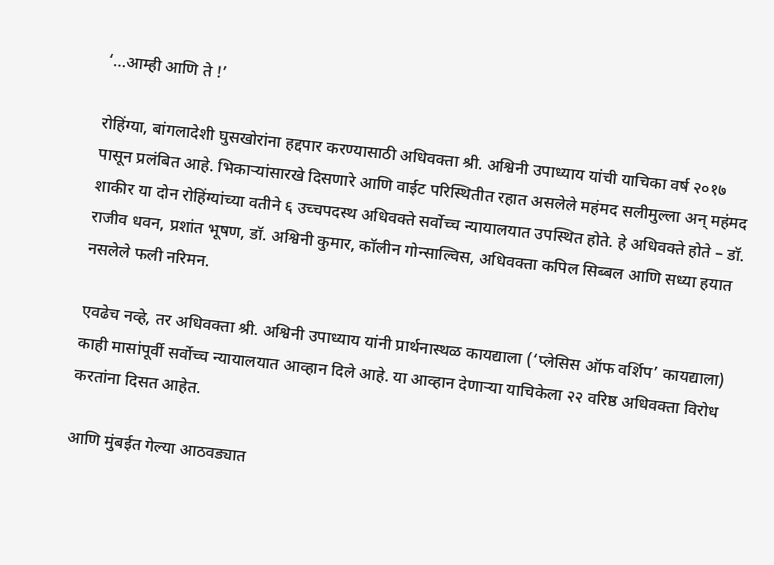‘…आम्ही आणि ते !’

रोहिंग्या, बांगलादेशी घुसखोरांना हद्दपार करण्यासाठी अधिवक्ता श्री. अश्विनी उपाध्याय यांची याचिका वर्ष २०१७ पासून प्रलंबित आहे. भिकार्‍यांसारखे दिसणारे आणि वाईट परिस्थितीत रहात असलेले महंमद सलीमुल्ला अन् महंमद शाकीर या दोन रोहिंग्यांच्या वतीने ६ उच्चपदस्थ अधिवक्ते सर्वोच्च न्यायालयात उपस्थित होते. हे अधिवक्ते होते – डॉ. राजीव धवन, प्रशांत भूषण, डॉ. अश्विनी कुमार, कॉलीन गोन्साल्विस, अधिवक्ता कपिल सिब्बल आणि सध्या हयात नसलेले फली नरिमन.

एवढेच नव्हे, तर अधिवक्ता श्री. अश्विनी उपाध्याय यांनी प्रार्थनास्थळ कायद्याला (‘प्लेसिस ऑफ वर्शिप’ कायद्याला) काही मासांपूर्वी सर्वोच्च न्यायालयात आव्हान दिले आहे. या आव्हान देणार्‍या याचिकेला २२ वरिष्ठ अधिवक्ता विरोध करतांना दिसत आहेत.

आणि मुंबईत गेल्या आठवड्यात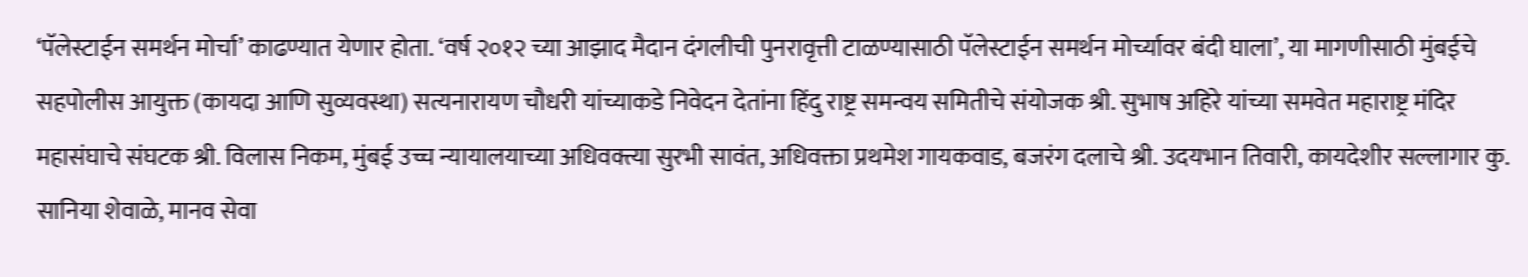‘पॅलेस्टाईन समर्थन मोर्चा’ काढण्यात येणार होता. ‘वर्ष २०१२ च्या आझाद मैदान दंगलीची पुनरावृत्ती टाळण्यासाठी पॅलेस्टाईन समर्थन मोर्च्यावर बंदी घाला’, या मागणीसाठी मुंबईचे सहपोलीस आयुक्त (कायदा आणि सुव्यवस्था) सत्यनारायण चौधरी यांच्याकडे निवेदन देतांना हिंदु राष्ट्र समन्वय समितीचे संयोजक श्री. सुभाष अहिरे यांच्या समवेत महाराष्ट्र मंदिर महासंघाचे संघटक श्री. विलास निकम, मुंबई उच्च न्यायालयाच्या अधिवक्त्या सुरभी सावंत, अधिवक्ता प्रथमेश गायकवाड, बजरंग दलाचे श्री. उदयभान तिवारी, कायदेशीर सल्लागार कु. सानिया शेवाळे, मानव सेवा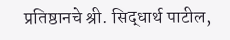प्रतिष्ठानचे श्री. सिद्धार्थ पाटील,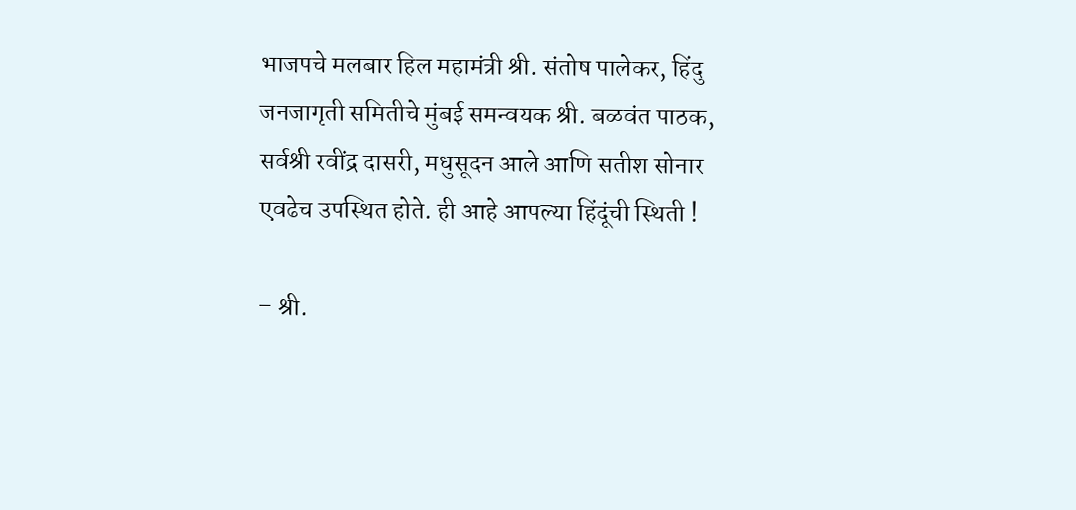भाजपचे मलबार हिल महामंत्री श्री. संतोष पालेकर, हिंदु जनजागृती समितीचे मुंबई समन्वयक श्री. बळवंत पाठक, सर्वश्री रवींद्र दासरी, मधुसूदन आले आणि सतीश सोनार एवढेच उपस्थित होते. ही आहे आपल्या हिंदूंची स्थिती !

– श्री.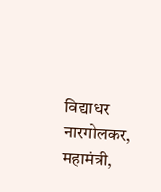विद्याधर नारगोलकर, महामंत्री,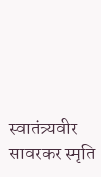स्वातंत्र्यवीर सावरकर स्मृति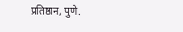प्रतिष्ठान, पुणे.